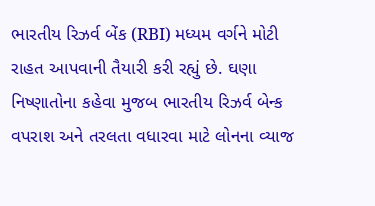ભારતીય રિઝર્વ બેંક (RBI) મધ્યમ વર્ગને મોટી રાહત આપવાની તૈયારી કરી રહ્યું છે. ઘણા નિષ્ણાતોના કહેવા મુજબ ભારતીય રિઝર્વ બેન્ક વપરાશ અને તરલતા વધારવા માટે લોનના વ્યાજ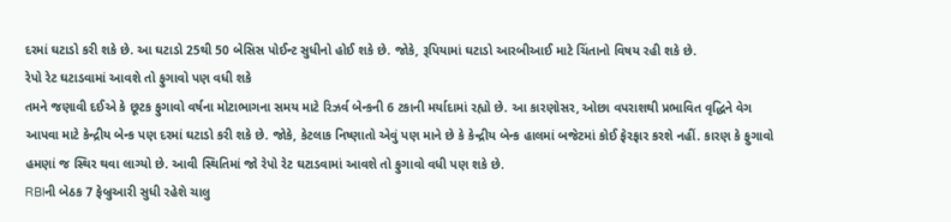દરમાં ઘટાડો કરી શકે છે. આ ઘટાડો 25થી 50 બેસિસ પોઈન્ટ સુધીનો હોઈ શકે છે. જોકે, રૂપિયામાં ઘટાડો આરબીઆઈ માટે ચિંતાનો વિષય રહી શકે છે.
રેપો રેટ ઘટાડવામાં આવશે તો ફુગાવો પણ વધી શકે
તમને જણાવી દઈએ કે છૂટક ફુગાવો વર્ષના મોટાભાગના સમય માટે રિઝર્વ બેન્કની 6 ટકાની મર્યાદામાં રહ્યો છે. આ કારણોસર, ઓછા વપરાશથી પ્રભાવિત વૃદ્ધિને વેગ આપવા માટે કેન્દ્રીય બેન્ક પણ દરમાં ઘટાડો કરી શકે છે. જોકે, કેટલાક નિષ્ણાતો એવું પણ માને છે કે કેન્દ્રીય બેન્ક હાલમાં બજેટમાં કોઈ ફેરફાર કરશે નહીં. કારણ કે ફુગાવો હમણાં જ સ્થિર થવા લાગ્યો છે. આવી સ્થિતિમાં જો રેપો રેટ ઘટાડવામાં આવશે તો ફુગાવો વધી પણ શકે છે.
RBIની બેઠક 7 ફેબ્રુઆરી સુધી રહેશે ચાલુ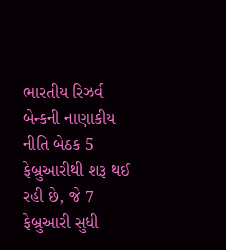ભારતીય રિઝર્વ બેન્કની નાણાકીય નીતિ બેઠક 5 ફેબ્રુઆરીથી શરૂ થઈ રહી છે, જે 7 ફેબ્રુઆરી સુધી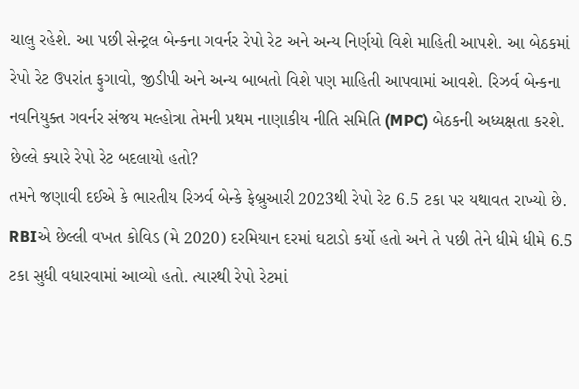ચાલુ રહેશે. આ પછી સેન્ટ્રલ બેન્કના ગવર્નર રેપો રેટ અને અન્ય નિર્ણયો વિશે માહિતી આપશે. આ બેઠકમાં રેપો રેટ ઉપરાંત ફુગાવો, જીડીપી અને અન્ય બાબતો વિશે પણ માહિતી આપવામાં આવશે. રિઝર્વ બેન્કના નવનિયુક્ત ગવર્નર સંજય મલ્હોત્રા તેમની પ્રથમ નાણાકીય નીતિ સમિતિ (MPC) બેઠકની અધ્યક્ષતા કરશે.
છેલ્લે ક્યારે રેપો રેટ બદલાયો હતો?
તમને જણાવી દઈએ કે ભારતીય રિઝર્વ બેન્કે ફેબ્રુઆરી 2023થી રેપો રેટ 6.5 ટકા પર યથાવત રાખ્યો છે. RBIએ છેલ્લી વખત કોવિડ (મે 2020) દરમિયાન દરમાં ઘટાડો કર્યો હતો અને તે પછી તેને ધીમે ધીમે 6.5 ટકા સુધી વધારવામાં આવ્યો હતો. ત્યારથી રેપો રેટમાં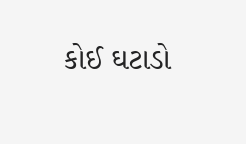કોઈ ઘટાડો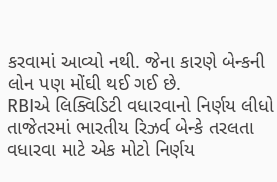કરવામાં આવ્યો નથી. જેના કારણે બેન્કની લોન પણ મોંઘી થઈ ગઈ છે.
RBIએ લિક્વિડિટી વધારવાનો નિર્ણય લીધો
તાજેતરમાં ભારતીય રિઝર્વ બેન્કે તરલતા વધારવા માટે એક મોટો નિર્ણય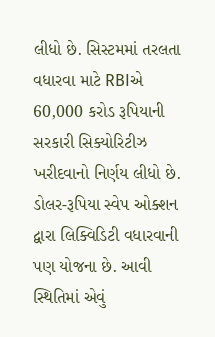લીધો છે. સિસ્ટમમાં તરલતા વધારવા માટે RBIએ 60,000 કરોડ રૂપિયાની સરકારી સિક્યોરિટીઝ ખરીદવાનો નિર્ણય લીધો છે. ડોલર-રૂપિયા સ્વેપ ઓક્શન દ્વારા લિક્વિડિટી વધારવાની પણ યોજના છે. આવી સ્થિતિમાં એવું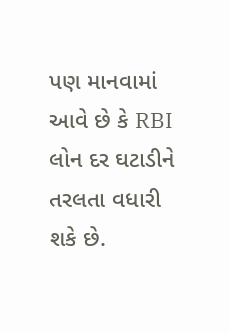પણ માનવામાં આવે છે કે RBI લોન દર ઘટાડીને તરલતા વધારી શકે છે.